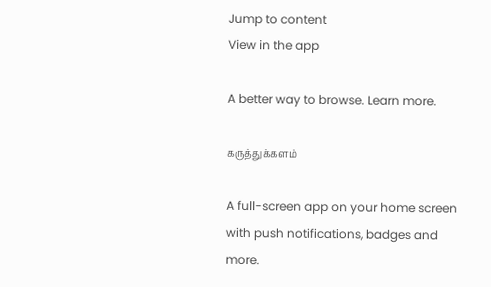Jump to content
View in the app

A better way to browse. Learn more.

கருத்துக்களம்

A full-screen app on your home screen with push notifications, badges and more.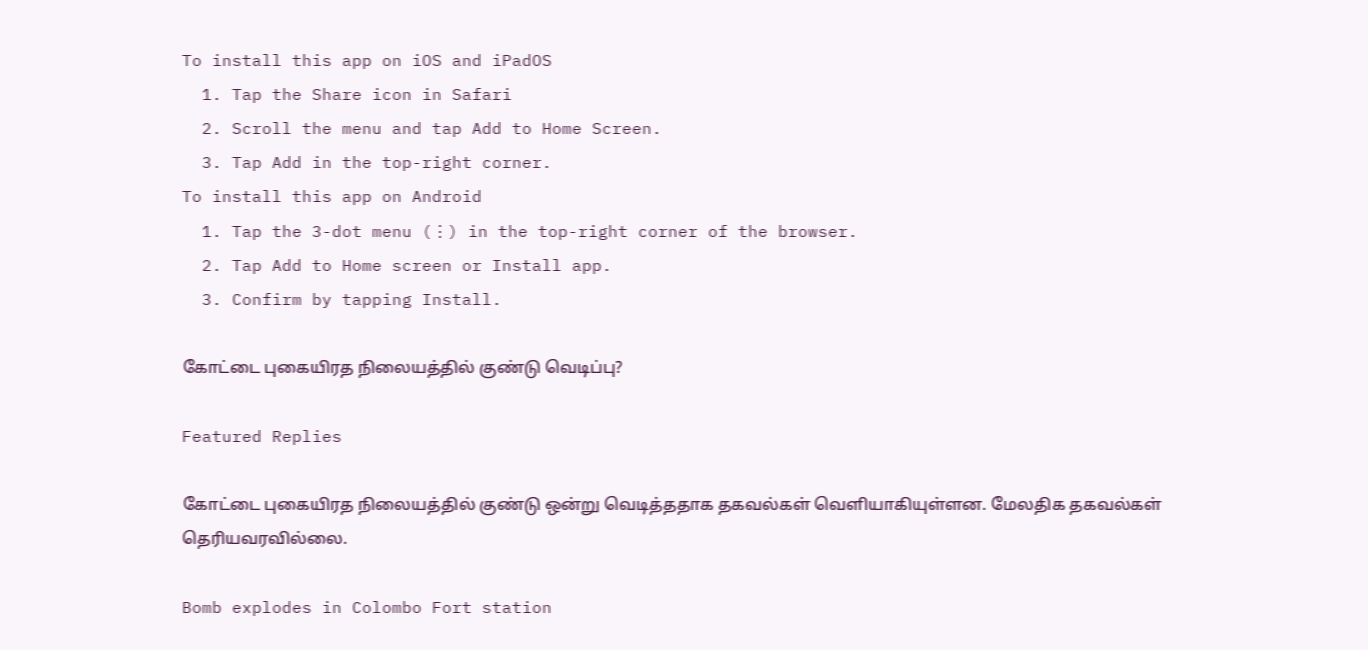To install this app on iOS and iPadOS
  1. Tap the Share icon in Safari
  2. Scroll the menu and tap Add to Home Screen.
  3. Tap Add in the top-right corner.
To install this app on Android
  1. Tap the 3-dot menu (⋮) in the top-right corner of the browser.
  2. Tap Add to Home screen or Install app.
  3. Confirm by tapping Install.

கோட்டை புகையிரத நிலையத்தில் குண்டு வெடிப்பு?

Featured Replies

கோட்டை புகையிரத நிலையத்தில் குண்டு ஒன்று வெடித்ததாக தகவல்கள் வெளியாகியுள்ளன. மேலதிக தகவல்கள் தெரியவரவில்லை.

Bomb explodes in Colombo Fort station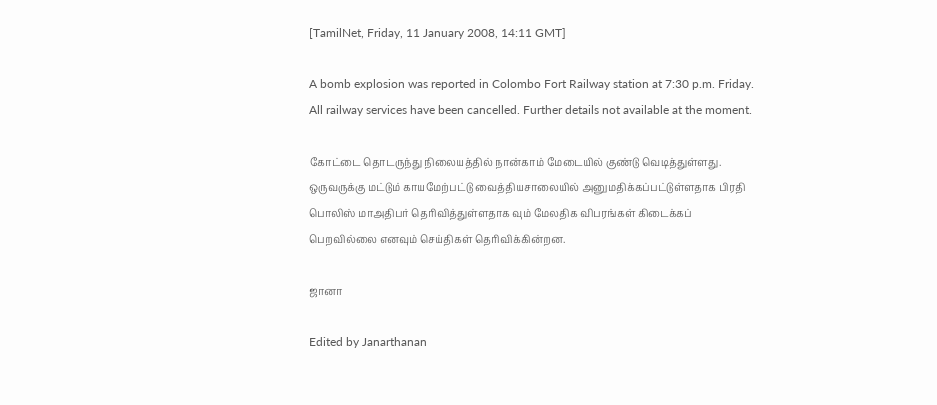[TamilNet, Friday, 11 January 2008, 14:11 GMT]

A bomb explosion was reported in Colombo Fort Railway station at 7:30 p.m. Friday. All railway services have been cancelled. Further details not available at the moment.

கோட்டை தொடருந்து நிலையத்தில் நான்காம் மேடையில் குண்டு வெடித்துள்ளது. ஒருவருக்கு மட்டும் காயமேற்பட்டு வைத்தியசாலையில் அனுமதிக்கப்பட்டுள்ளதாக பிரதி பொலிஸ் மாஅதிபர் தெரிவித்துள்ளதாக வும் மேலதிக விபரங்கள் கிடைக்கப் பெறவில்லை எனவும் செய்திகள் தெரிவிக்கின்றன.

ஜானா

Edited by Janarthanan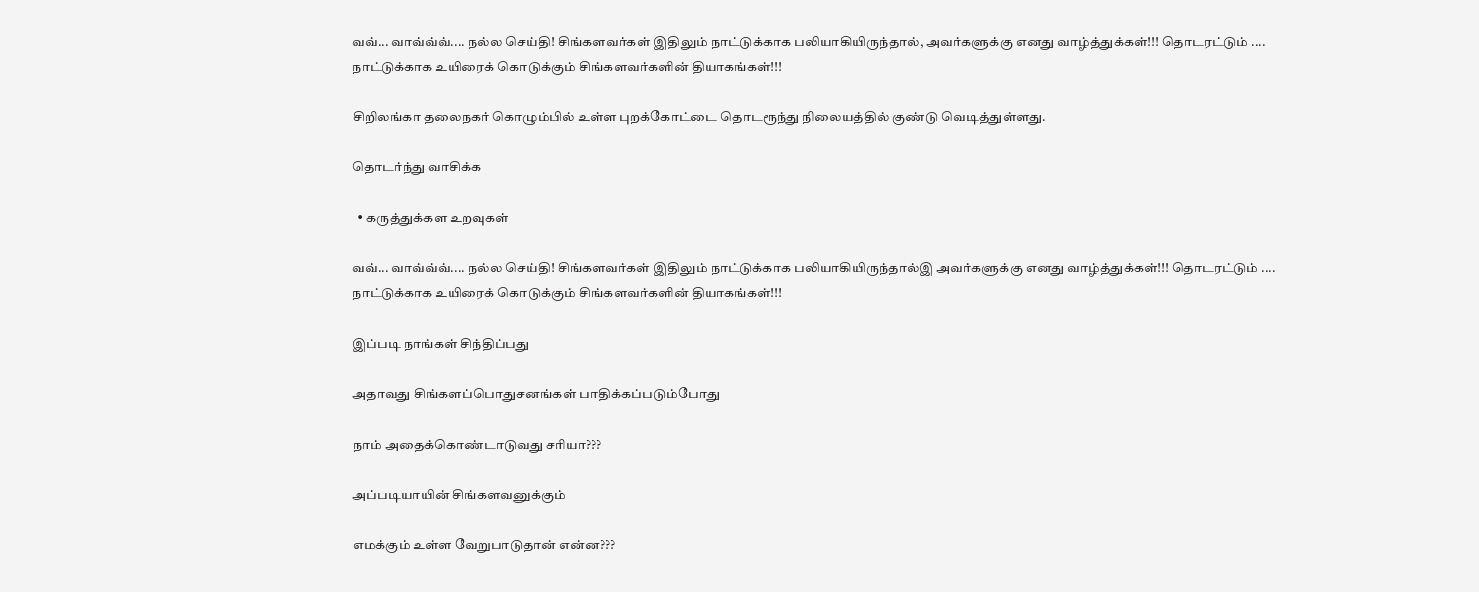வவ்... வாவ்வ்வ்.... நல்ல செய்தி! சிங்களவர்கள் இதிலும் நாட்டுக்காக பலியாகியிருந்தால், அவர்களுக்கு எனது வாழ்த்துக்கள்!!! தொடரட்டும் .... நாட்டுக்காக உயிரைக் கொடுக்கும் சிங்களவர்களின் தியாகங்கள்!!!

சிறிலங்கா தலைநகர் கொழும்பில் உள்ள புறக்கோட்டை தொடரூந்து நிலையத்தில் குண்டு வெடித்துள்ளது.

தொடர்ந்து வாசிக்க

  • கருத்துக்கள உறவுகள்

வவ்... வாவ்வ்வ்.... நல்ல செய்தி! சிங்களவர்கள் இதிலும் நாட்டுக்காக பலியாகியிருந்தால்இ அவர்களுக்கு எனது வாழ்த்துக்கள்!!! தொடரட்டும் .... நாட்டுக்காக உயிரைக் கொடுக்கும் சிங்களவர்களின் தியாகங்கள்!!!

இப்படி நாங்கள் சிந்திப்பது

அதாவது சிங்களப்பொதுசனங்கள் பாதிக்கப்படும்போது

நாம் அதைக்கொண்டாடுவது சரியா???

அப்படியாயின் சிங்களவனுக்கும்

எமக்கும் உள்ள வேறுபாடுதான் என்ன???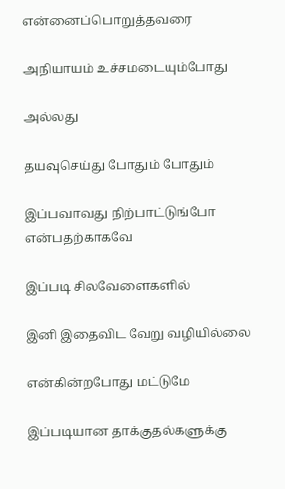என்னைப்பொறுத்தவரை

அநியாயம் உச்சமடையும்போது

அல்லது

தயவுசெய்து போதும் போதும்

இப்பவாவது நிற்பாட்டுங்போ என்பதற்காகவே

இப்படி சிலவேளைகளில்

இனி இதைவிட வேறு வழியில்லை

என்கின்றபோது மட்டுமே

இப்படியான தாக்குதல்களுக்கு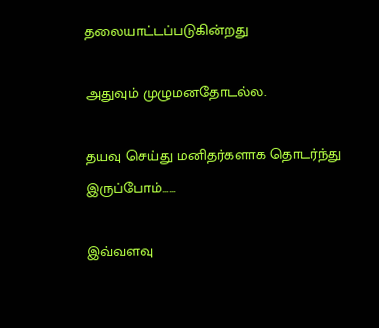தலையாட்டப்படுகின்றது

அதுவும் முழுமனதோடல்ல.

தயவு செய்து மனிதர்களாக தொடர்ந்து இருப்போம்......

இவ்வளவு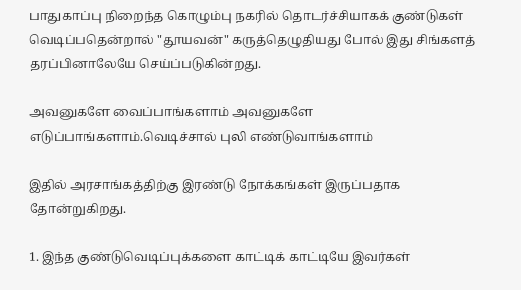பாதுகாப்பு நிறைந்த கொழும்பு நகரில் தொடர்ச்சியாகக் குண்டுகள் வெடிப்பதென்றால் "தூயவன்" கருத்தெழுதியது போல் இது சிங்களத் தரப்பினாலேயே செய்ப்படுகின்றது.

அவனுகளே வைப்பாங்களாம் அவனுகளே எடுப்பாங்களாம்.வெடிச்சால் புலி எண்டுவாங்களாம்

இதில் அரசாங்கத்திற்கு இரண்டு நோக்கங்கள் இருப்பதாக தோன்றுகிறது.

1. இந்த குண்டுவெடிப்புக்களை காட்டிக் காட்டியே இவர்கள்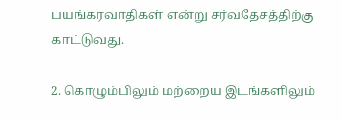பயங்கரவாதிகள் என்று சர்வதேசத்திற்கு காட்டுவது.

2. கொழும்பிலும் மற்றைய இடங்களிலும்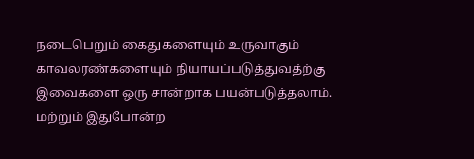நடைபெறும் கைதுகளையும் உருவாகும் காவலரண்களையும் நியாயப்படுத்துவத்ற்கு இவைகளை ஒரு சான்றாக பயன்படுத்தலாம். மற்றும் இதுபோன்ற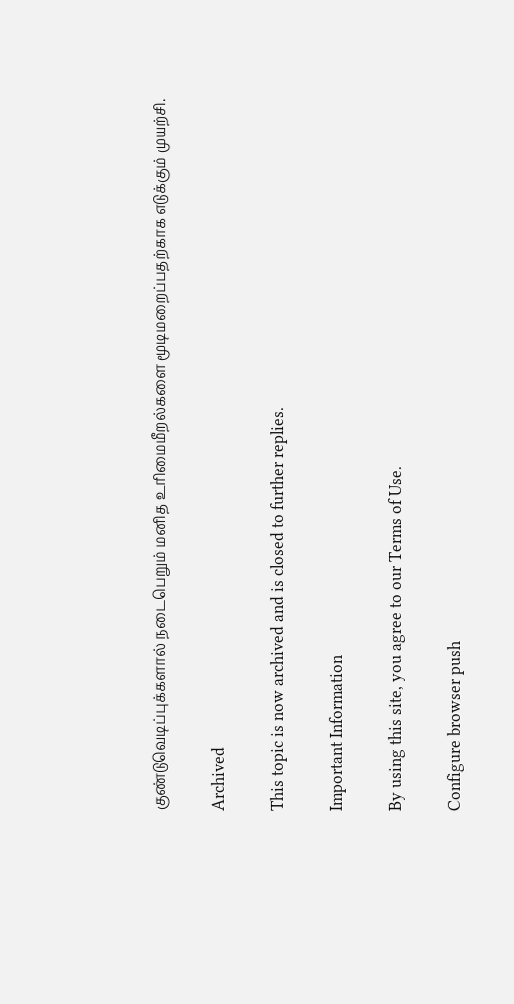குண்டுவெடிப்புக்களால் நடைபெறும் மனித உரிமைமீறல்களை மூடிமறைப்பதற்காக எடுக்கும் முயற்சி.

Archived

This topic is now archived and is closed to further replies.

Important Information

By using this site, you agree to our Terms of Use.

Configure browser push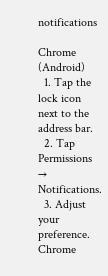notifications

Chrome (Android)
  1. Tap the lock icon next to the address bar.
  2. Tap Permissions → Notifications.
  3. Adjust your preference.
Chrome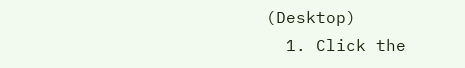(Desktop)
  1. Click the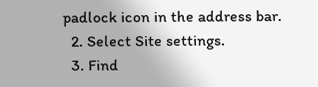padlock icon in the address bar.
  2. Select Site settings.
  3. Find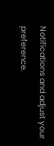Notifications and adjust your preference.